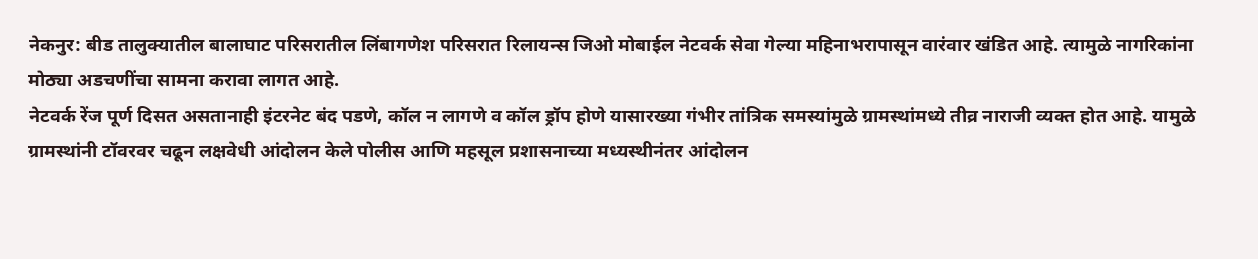नेकनुर: बीड तालुक्यातील बालाघाट परिसरातील लिंबागणेश परिसरात रिलायन्स जिओ मोबाईल नेटवर्क सेवा गेल्या महिनाभरापासून वारंवार खंडित आहे. त्यामुळे नागरिकांना मोठ्या अडचणींचा सामना करावा लागत आहे.
नेटवर्क रेंज पूर्ण दिसत असतानाही इंटरनेट बंद पडणे, कॉल न लागणे व कॉल ड्रॉप होणे यासारख्या गंभीर तांत्रिक समस्यांमुळे ग्रामस्थांमध्ये तीव्र नाराजी व्यक्त होत आहे. यामुळे ग्रामस्थांनी टॉवरवर चढून लक्षवेधी आंदोलन केले पोलीस आणि महसूल प्रशासनाच्या मध्यस्थीनंतर आंदोलन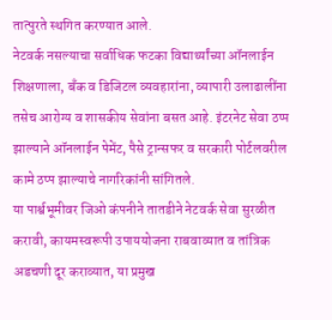तात्पुरते स्थगित करण्यात आले.
नेटवर्क नसल्याचा सर्वाधिक फटका विद्यार्थ्यांच्या ऑनलाईन शिक्षणाला, बँक व डिजिटल व्यवहारांना, व्यापारी उलाढालींना तसेच आरोग्य व शासकीय सेवांना बसत आहे. इंटरनेट सेवा ठप्प झाल्याने ऑनलाईन पेमेंट, पैसे ट्रान्सफर व सरकारी पोर्टलवरील कामे ठप्प झाल्याचे नागरिकांनी सांगितले.
या पार्श्वभूमीवर जिओ कंपनीने तातडीने नेटवर्क सेवा सुरळीत करावी, कायमस्वरूपी उपाययोजना राबवाव्यात व तांत्रिक अडचणी दूर कराव्यात, या प्रमुख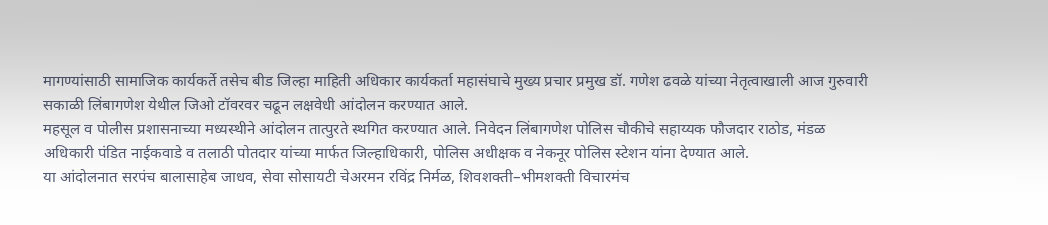मागण्यांसाठी सामाजिक कार्यकर्ते तसेच बीड जिल्हा माहिती अधिकार कार्यकर्ता महासंघाचे मुख्य प्रचार प्रमुख डॉ. गणेश ढवळे यांच्या नेतृत्वाखाली आज गुरुवारी सकाळी लिंबागणेश येथील जिओ टॉवरवर चढून लक्षवेधी आंदोलन करण्यात आले.
महसूल व पोलीस प्रशासनाच्या मध्यस्थीने आंदोलन तात्पुरते स्थगित करण्यात आले. निवेदन लिंबागणेश पोलिस चौकीचे सहाय्यक फौजदार राठोड, मंडळ अधिकारी पंडित नाईकवाडे व तलाठी पोतदार यांच्या मार्फत जिल्हाधिकारी, पोलिस अधीक्षक व नेकनूर पोलिस स्टेशन यांना देण्यात आले.
या आंदोलनात सरपंच बालासाहेब जाधव, सेवा सोसायटी चेअरमन रविंद्र निर्मळ, शिवशक्ती–भीमशक्ती विचारमंच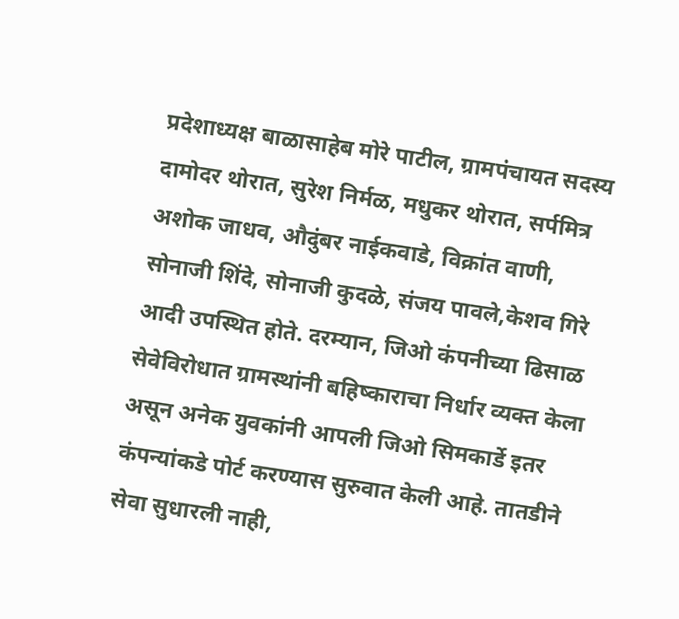प्रदेशाध्यक्ष बाळासाहेब मोरे पाटील, ग्रामपंचायत सदस्य दामोदर थोरात, सुरेश निर्मळ, मधुकर थोरात, सर्पमित्र अशोक जाधव, औदुंबर नाईकवाडे, विक्रांत वाणी, सोनाजी शिंदे, सोनाजी कुदळे, संजय पावले,केशव गिरे आदी उपस्थित होते. दरम्यान, जिओ कंपनीच्या ढिसाळ सेवेविरोधात ग्रामस्थांनी बहिष्काराचा निर्धार व्यक्त केला असून अनेक युवकांनी आपली जिओ सिमकार्डे इतर कंपन्यांकडे पोर्ट करण्यास सुरुवात केली आहे. तातडीने सेवा सुधारली नाही,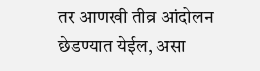तर आणखी तीव्र आंदोलन छेडण्यात येईल, असा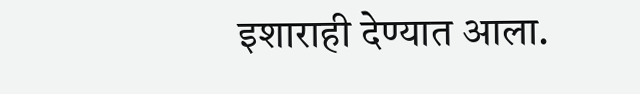इशाराही देण्यात आला.